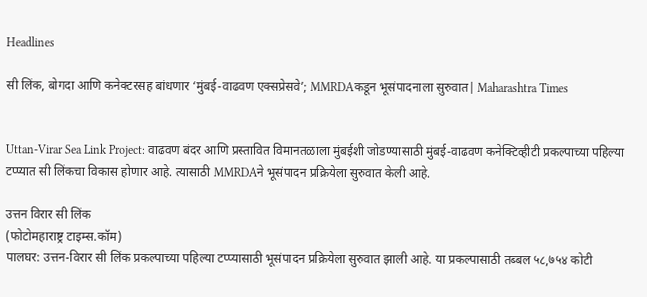Headlines

सी लिंक, बोगदा आणि कनेक्टरसह बांधणार ‘मुंबई-वाढवण एक्सप्रेसवे’; MMRDAकडून भूसंपादनाला सुरुवात| Maharashtra Times


Uttan-Virar Sea Link Project: वाढवण बंदर आणि प्रस्तावित विमानतळाला मुंबईशी जोडण्यासाठी मुंबई-वाढवण कनेक्टिव्हीटी प्रकल्पाच्या पहिल्या टप्प्यात सी लिंकचा विकास होणार आहे. त्यासाठी MMRDAने भूसंपादन प्रक्रियेला सुरुवात केली आहे.

उत्तन विरार सी लिंक
(फोटोमहाराष्ट्र टाइम्स.कॉम)
पालघर: उत्तन-विरार सी लिंक प्रकल्पाच्या पहिल्या टप्प्यासाठी भूसंपादन प्रक्रियेला सुरुवात झाली आहे. या प्रकल्पासाठी तब्बल ५८,७५४ कोटी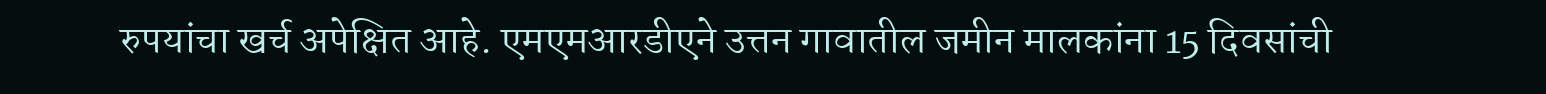रुपयांचा खर्च अपेक्षित आहे. एमएमआरडीएने उत्तन गावातील जमीन मालकांना 15 दिवसांची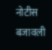नोटीस बजावली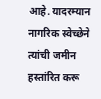आहे. यादरम्यान नागरिक स्वेच्छेने त्यांची जमीन हस्तांरित करू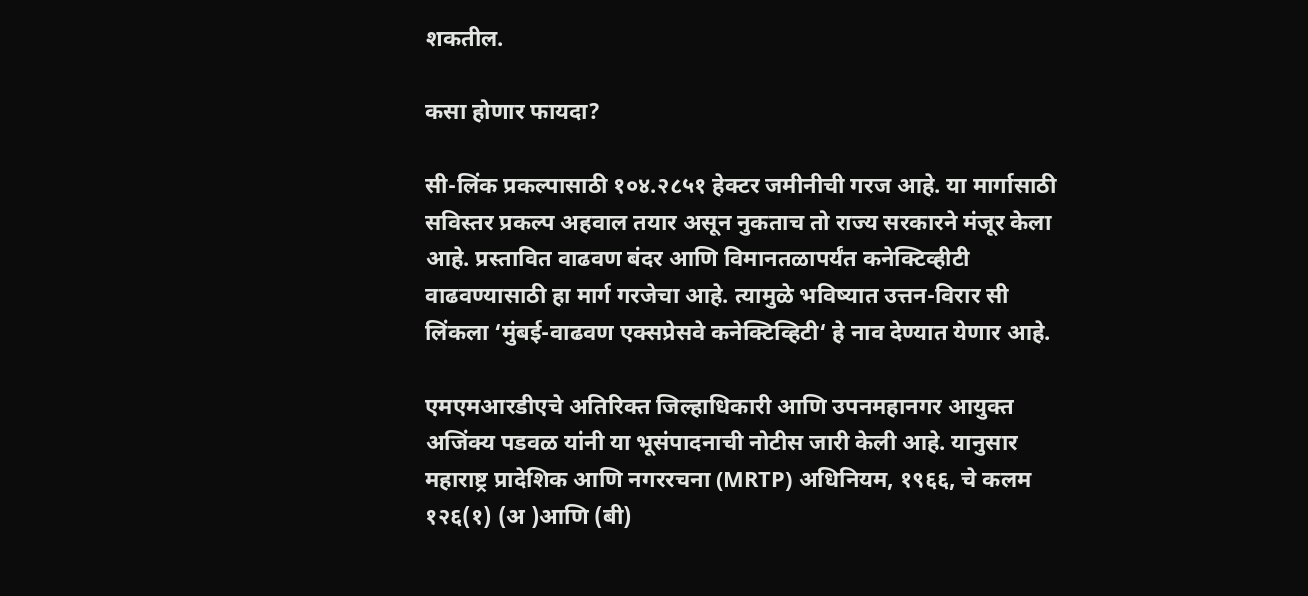शकतील.

कसा होणार फायदा?

सी-लिंक प्रकल्पासाठी १०४.२८५१ हेक्टर जमीनीची गरज आहे. या मार्गासाठी सविस्तर प्रकल्प अहवाल तयार असून नुकताच तो राज्य सरकारने मंजूर केला आहे. प्रस्तावित वाढवण बंदर आणि विमानतळापर्यंत कनेक्टिव्हीटी वाढवण्यासाठी हा मार्ग गरजेचा आहे. त्यामुळे भविष्यात उत्तन-विरार सी लिंकला ‘मुंबई-वाढवण एक्सप्रेसवे कनेक्टिव्हिटी‘ हे नाव देण्यात येणार आहे.

एमएमआरडीएचे अतिरिक्त जिल्हाधिकारी आणि उपनमहानगर आयुक्त अजिंक्य पडवळ यांनी या भूसंपादनाची नोटीस जारी केली आहे. यानुसार महाराष्ट्र प्रादेशिक आणि नगररचना (MRTP) अधिनियम, १९६६, चे कलम १२६(१) (अ )आणि (बी)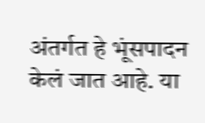अंतर्गत हे भूंसपादन केलं जात आहे. या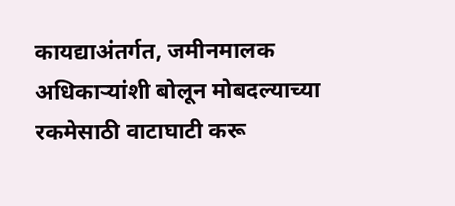कायद्याअंतर्गत, जमीनमालक अधिकाऱ्यांशी बोलून मोबदल्याच्या रकमेसाठी वाटाघाटी करू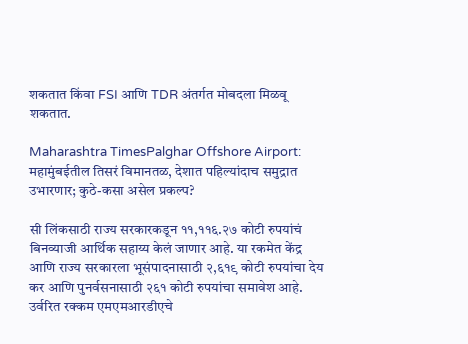शकतात किंवा FSI आणि TDR अंतर्गत मोबदला मिळवू शकतात.

Maharashtra TimesPalghar Offshore Airport: महामुंबईतील तिसरं विमानतळ, देशात पहिल्यांदाच समुद्रात उभारणार; कुठे-कसा असेल प्रकल्प?

सी लिंकसाठी राज्य सरकारकडून ११,११६.२७ कोटी रुपयांचं बिनव्याजी आर्थिक सहाय्य केलं जाणार आहे. या रकमेत केंद्र आणि राज्य सरकारला भूसंपादनासाठी २,६१९ कोटी रुपयांचा देय कर आणि पुनर्वसनासाठी २६१ कोटी रुपयांचा समावेश आहे. उर्वरित रक्कम एमएमआरडीएचे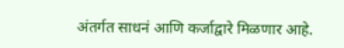अंतर्गत साधनं आणि कर्जाद्वारे मिळणार आहे.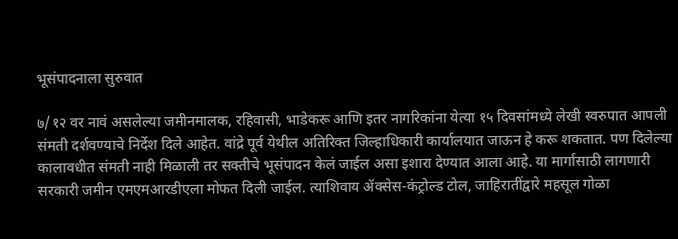भूसंपादनाला सुरुवात

७/१२ वर नावं असलेल्या जमीनमालक, रहिवासी, भाडेकरू आणि इतर नागरिकांना येत्या १५ दिवसांमध्ये लेखी स्वरुपात आपली संमती दर्शवण्याचे निर्देश दिले आहेत. वांद्रे पूर्व येथील अतिरिक्त जिल्हाधिकारी कार्यालयात जाऊन हे करू शकतात. पण दिलेल्या कालावधीत संमती नाही मिळाली तर सक्तीचे भूसंपादन केलं जाईल असा इशारा देण्यात आला आहे. या मार्गासाठी लागणारी सरकारी जमीन एमएमआरडीएला मोफत दिली जाईल. त्याशिवाय ॲक्सेस-कंट्रोल्ड टोल, जाहिरातींद्वारे महसूल गोळा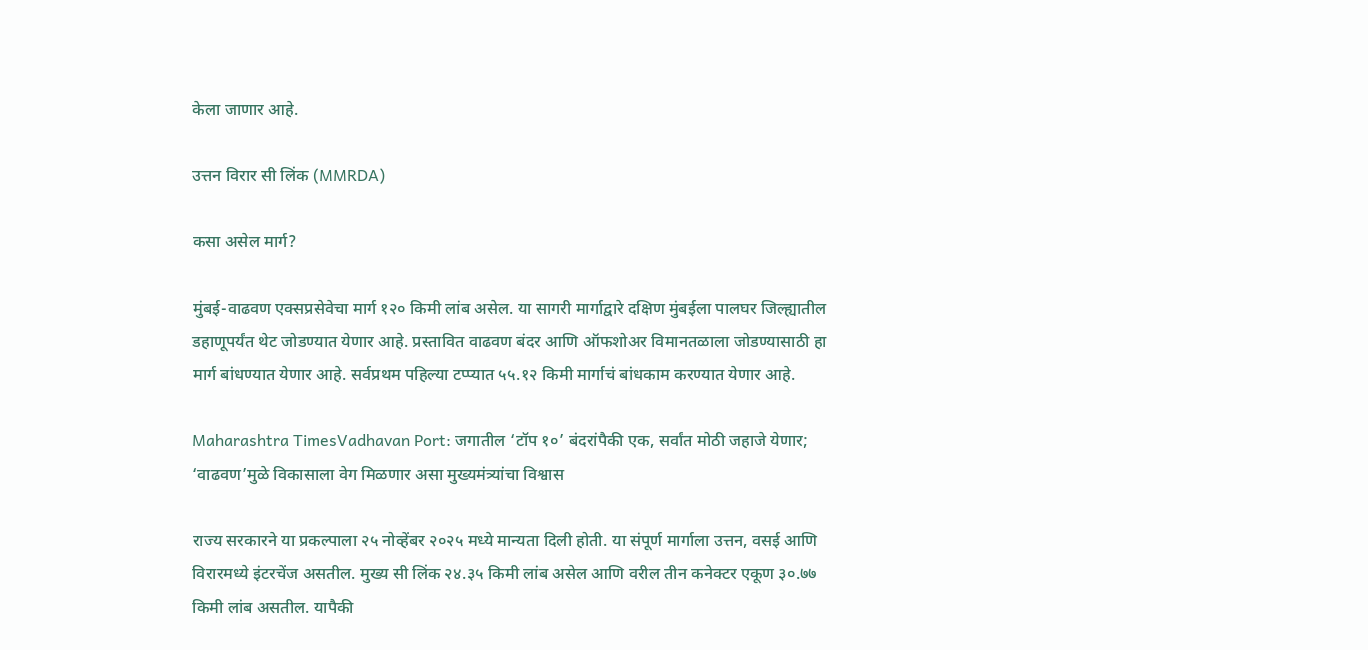केला जाणार आहे.

उत्तन विरार सी लिंक (MMRDA)

कसा असेल मार्ग?

मुंबई-वाढवण एक्सप्रसेवेचा मार्ग १२० किमी लांब असेल. या सागरी मार्गाद्वारे दक्षिण मुंबईला पालघर जिल्ह्यातील डहाणूपर्यंत थेट जोडण्यात येणार आहे. प्रस्तावित वाढवण बंदर आणि ऑफशोअर विमानतळाला जोडण्यासाठी हा मार्ग बांधण्यात येणार आहे. सर्वप्रथम पहिल्या टप्प्यात ५५.१२ किमी मार्गाचं बांधकाम करण्यात येणार आहे.

Maharashtra TimesVadhavan Port: जगातील ‘टॉप १०’ बंदरांपैकी एक, सर्वांत मोठी जहाजे येणार; ‘वाढवण’मुळे विकासाला वेग मिळणार असा मुख्यमंत्र्यांचा विश्वास

राज्य सरकारने या प्रकल्पाला २५ नोव्हेंबर २०२५ मध्ये मान्यता दिली होती. या संपूर्ण मार्गाला उत्तन, वसई आणि विरारमध्ये इंटरचेंज असतील. मुख्य सी लिंक २४.३५ किमी लांब असेल आणि वरील तीन कनेक्टर एकूण ३०.७७ किमी लांब असतील. यापैकी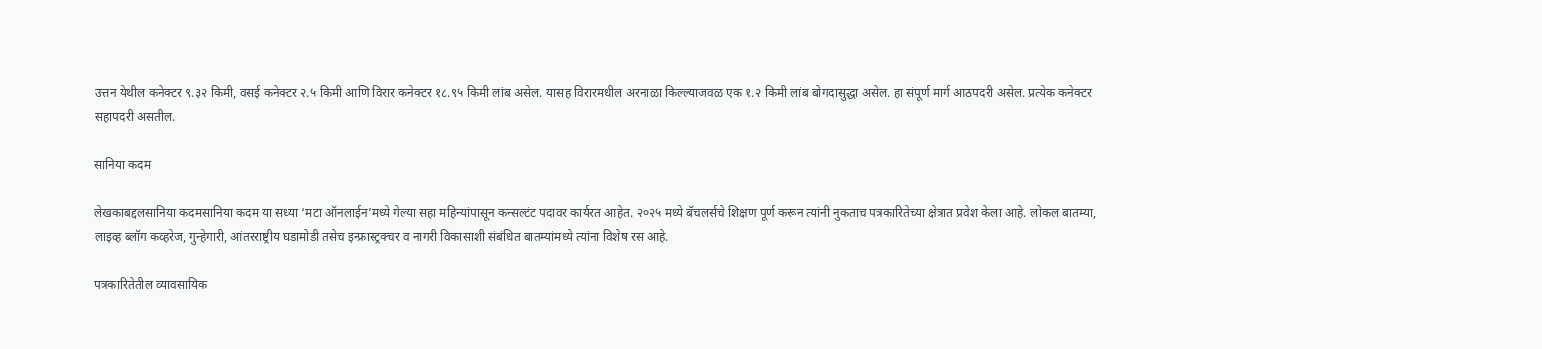उत्तन येथील कनेक्टर ९.३२ किमी, वसई कनेक्टर २.५ किमी आणि विरार कनेक्टर १८.९५ किमी लांब असेल. यासह विरारमधील अरनाळा किल्ल्याजवळ एक १.२ किमी लांब बोगदासुद्धा असेल. हा संपूर्ण मार्ग आठपदरी असेल. प्रत्येक कनेक्टर सहापदरी असतील.

सानिया कदम

लेखकाबद्दलसानिया कदमसानिया कदम या सध्या ‘मटा ऑनलाईन’मध्ये गेल्या सहा महिन्यांपासून कन्सल्टंट पदावर कार्यरत आहेत. २०२५ मध्ये बॅचलर्सचे शिक्षण पूर्ण करून त्यांनी नुकताच पत्रकारितेच्या क्षेत्रात प्रवेश केला आहे. लोकल बातम्या, लाइव्ह ब्लॉग कव्हरेज, गुन्हेगारी, आंतरराष्ट्रीय घडामोडी तसेच इन्फ्रास्ट्रक्चर व नागरी विकासाशी संबंधित बातम्यांमध्ये त्यांना विशेष रस आहे.

पत्रकारितेतील व्यावसायिक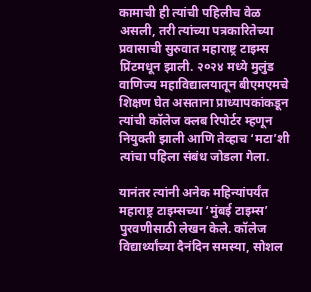कामाची ही त्यांची पहिलीच वेळ असली, तरी त्यांच्या पत्रकारितेच्या प्रवासाची सुरुवात महाराष्ट्र टाइम्स प्रिंटमधून झाली. २०२४ मध्ये मुलुंड वाणिज्य महाविद्यालयातून बीएमएमचे शिक्षण घेत असताना प्राध्यापकांकडून त्यांची कॉलेज क्लब रिपोर्टर म्हणून नियुक्ती झाली आणि तेव्हाच ‘मटा’शी त्यांचा पहिला संबंध जोडला गेला.

यानंतर त्यांनी अनेक महिन्यांपर्यंत महाराष्ट्र टाइम्सच्या ‘मुंबई टाइम्स’ पुरवणीसाठी लेखन केले. कॉलेज विद्यार्थ्यांच्या दैनंदिन समस्या, सोशल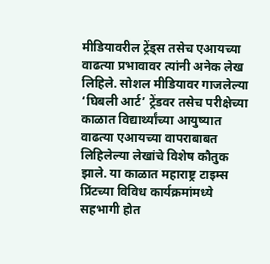मीडियावरील ट्रेंड्स तसेच एआयच्या वाढत्या प्रभावावर त्यांनी अनेक लेख लिहिले. सोशल मीडियावर गाजलेल्या ‘घिबली आर्ट’ ट्रेंडवर तसेच परीक्षेच्या काळात विद्यार्थ्यांच्या आयुष्यात वाढत्या एआयच्या वापराबाबत लिहिलेल्या लेखांचे विशेष कौतुक झाले. या काळात महाराष्ट्र टाइम्स प्रिंटच्या विविध कार्यक्रमांमध्ये सहभागी होत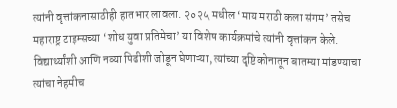त्यांनी वृत्तांकनासाठीही हातभार लावला. २०२५ मधील ‘माय मराठी कला संगम’ तसेच महाराष्ट्र टाइम्सच्या ‘शोध युवा प्रतिमेचा’ या विशेष कार्यक्रमांचे त्यांनी वृत्तांकन केले. विद्यार्थ्यांशी आणि नव्या पिढीशी जोडून घेणाऱ्या, त्यांच्या दृष्टिकोनातून बातम्या मांडण्याचा त्यांचा नेहमीच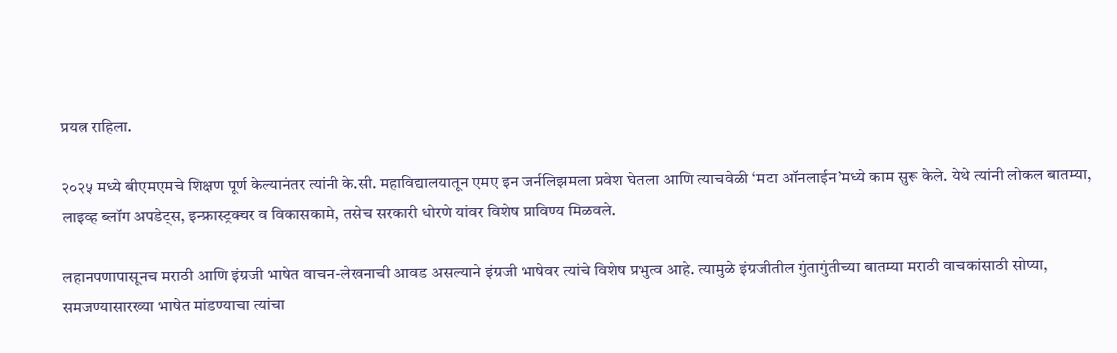प्रयत्न राहिला.

२०२५ मध्ये बीएमएमचे शिक्षण पूर्ण केल्यानंतर त्यांनी के.सी. महाविद्यालयातून एमए इन जर्नलिझमला प्रवेश घेतला आणि त्याचवेळी ‘मटा ऑनलाईन’मध्ये काम सुरू केले. येथे त्यांनी लोकल बातम्या, लाइव्ह ब्लॉग अपडेट्स, इन्फ्रास्ट्रक्चर व विकासकामे, तसेच सरकारी धोरणे यांवर विशेष प्राविण्य मिळवले.

लहानपणापासूनच मराठी आणि इंग्रजी भाषेत वाचन-लेखनाची आवड असल्याने इंग्रजी भाषेवर त्यांचे विशेष प्रभुत्व आहे. त्यामुळे इंग्रजीतील गुंतागुंतीच्या बातम्या मराठी वाचकांसाठी सोप्या, समजण्यासारख्या भाषेत मांडण्याचा त्यांचा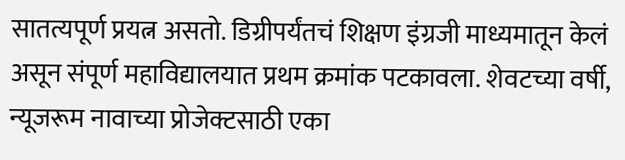सातत्यपूर्ण प्रयत्न असतो. डिग्रीपर्यंतचं शिक्षण इंग्रजी माध्यमातून केलं असून संपूर्ण महाविद्यालयात प्रथम क्रमांक पटकावला. शेवटच्या वर्षी, न्यूजरूम नावाच्या प्रोजेक्टसाठी एका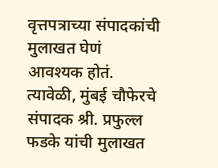वृत्तपत्राच्या संपादकांची मुलाखत घेणं आवश्यक होतं. त्यावेळी, मुंबई चौफेरचे संपादक श्री. प्रफुल्ल फडके यांची मुलाखत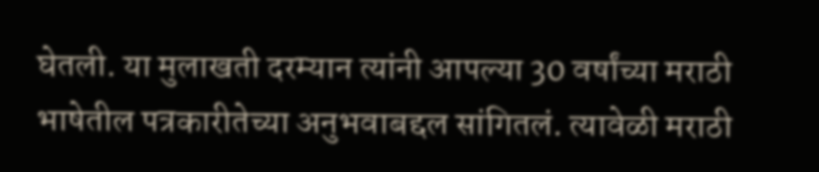घेतली. या मुलाखती दरम्यान त्यांनी आपल्या 30 वर्षांच्या मराठी भाषेतील पत्रकारीतेच्या अनुभवाबद्दल सांगितलं. त्यावेळी मराठी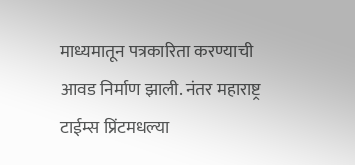माध्यमातून पत्रकारिता करण्याची आवड निर्माण झाली. नंतर महाराष्ट्र टाईम्स प्रिंटमधल्या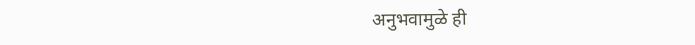अनुभवामुळे ही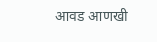आवड आणखी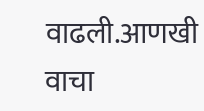वाढली.आणखी वाचा